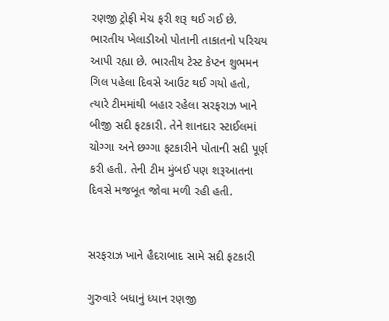રણજી ટ્રોફી મેચ ફરી શરૂ થઈ ગઈ છે. ભારતીય ખેલાડીઓ પોતાની તાકાતનો પરિચય આપી રહ્યા છે. ભારતીય ટેસ્ટ કેપ્ટન શુભમન ગિલ પહેલા દિવસે આઉટ થઈ ગયો હતો, ત્યારે ટીમમાંથી બહાર રહેલા સરફરાઝ ખાને બીજી સદી ફટકારી. તેને શાનદાર સ્ટાઈલમાં ચોગ્ગા અને છગ્ગા ફટકારીને પોતાની સદી પૂર્ણ કરી હતી. તેની ટીમ મુંબઈ પણ શરૂઆતના દિવસે મજબૂત જોવા મળી રહી હતી.


સરફરાઝ ખાને હૈદરાબાદ સામે સદી ફટકારી

ગુરુવારે બધાનું ધ્યાન રણજી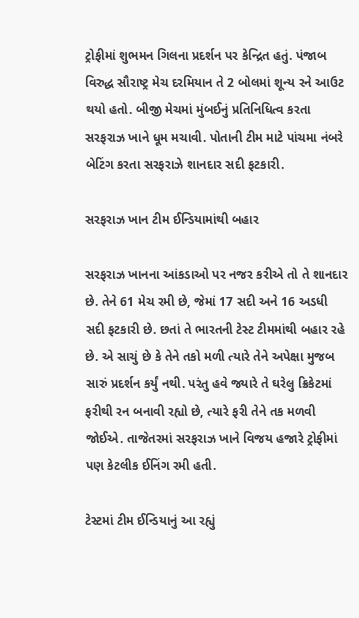ટ્રોફીમાં શુભમન ગિલના પ્રદર્શન પર કેન્દ્રિત હતું. પંજાબ વિરુદ્ધ સૌરાષ્ટ્ર મેચ દરમિયાન તે 2 બોલમાં શૂન્ય રને આઉટ થયો હતો. બીજી મેચમાં મુંબઈનું પ્રતિનિધિત્વ કરતા સરફરાઝ ખાને ધૂમ મચાવી. પોતાની ટીમ માટે પાંચમા નંબરે બેટિંગ કરતા સરફરાઝે શાનદાર સદી ફટકારી.

સરફરાઝ ખાન ટીમ ઈન્ડિયામાંથી બહાર

સરફરાઝ ખાનના આંકડાઓ પર નજર કરીએ તો તે શાનદાર છે. તેને 61 મેચ રમી છે, જેમાં 17 સદી અને 16 અડધી સદી ફટકારી છે. છતાં તે ભારતની ટેસ્ટ ટીમમાંથી બહાર રહે છે. એ સાચું છે કે તેને તકો મળી ત્યારે તેને અપેક્ષા મુજબ સારું પ્રદર્શન કર્યું નથી. પરંતુ હવે જ્યારે તે ઘરેલુ ક્રિકેટમાં ફરીથી રન બનાવી રહ્યો છે, ત્યારે ફરી તેને તક મળવી જોઈએ. તાજેતરમાં સરફરાઝ ખાને વિજય હજારે ટ્રોફીમાં પણ કેટલીક ઈનિંગ રમી હતી.

ટેસ્ટમાં ટીમ ઈન્ડિયાનું આ રહ્યું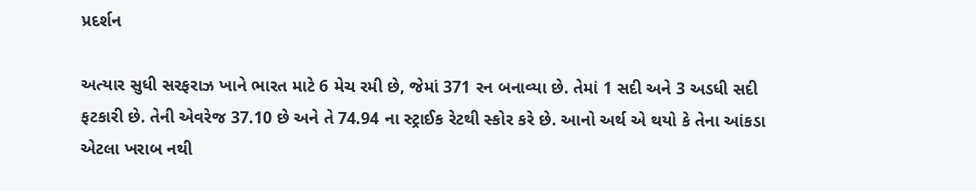પ્રદર્શન

અત્યાર સુધી સરફરાઝ ખાને ભારત માટે 6 મેચ રમી છે, જેમાં 371 રન બનાવ્યા છે. તેમાં 1 સદી અને 3 અડધી સદી ફટકારી છે. તેની એવરેજ 37.10 છે અને તે 74.94 ના સ્ટ્રાઈક રેટથી સ્કોર કરે છે. આનો અર્થ એ થયો કે તેના આંકડા એટલા ખરાબ નથી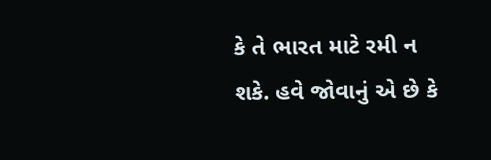કે તે ભારત માટે રમી ન શકે. હવે જોવાનું એ છે કે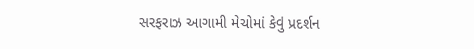સરફરાઝ આગામી મેચોમાં કેવું પ્રદર્શન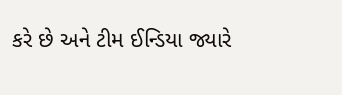કરે છે અને ટીમ ઈન્ડિયા જ્યારે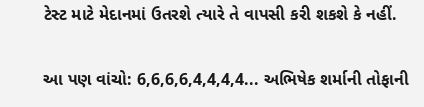ટેસ્ટ માટે મેદાનમાં ઉતરશે ત્યારે તે વાપસી કરી શકશે કે નહીં.

આ પણ વાંચો: 6,6,6,6,4,4,4,4... અભિષેક શર્માની તોફાની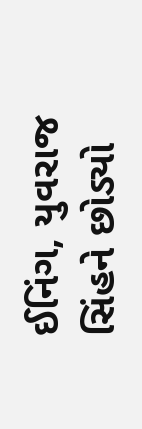ઈનિંગ, યુવરાજ સિંહને છોડ્યો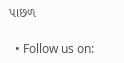પાછળ

  • Follow us on: